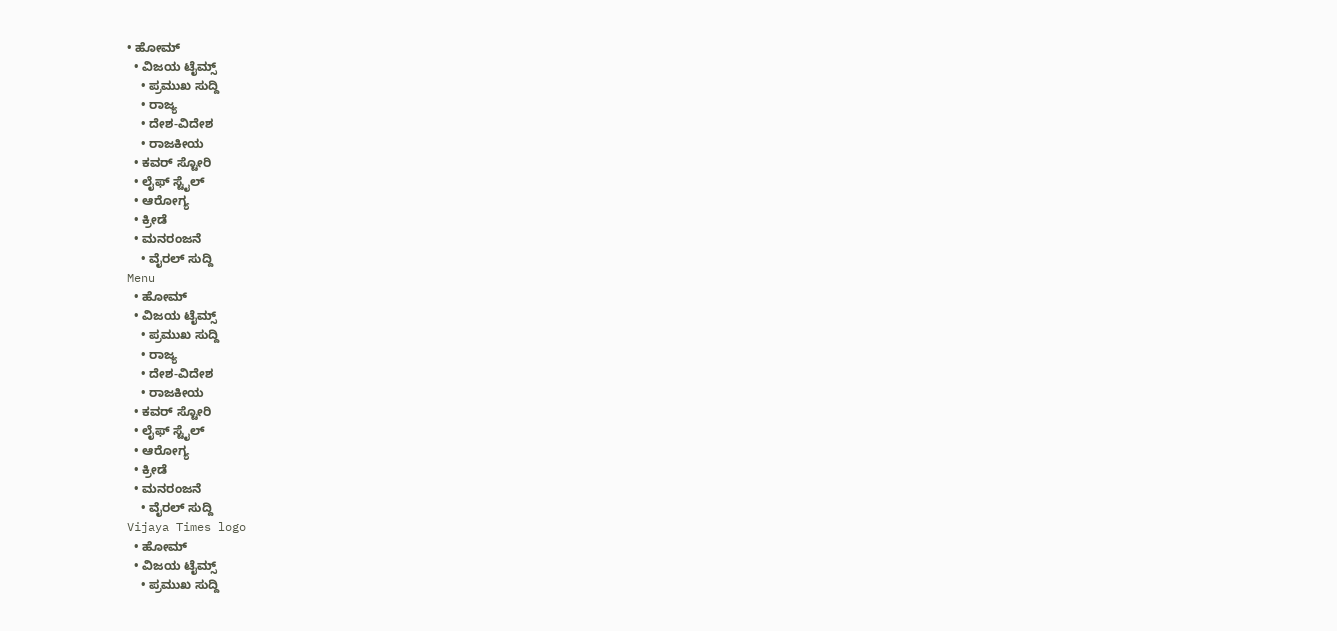• ಹೋಮ್
  • ವಿಜಯ ಟೈಮ್ಸ್‌
    • ಪ್ರಮುಖ ಸುದ್ದಿ
    • ರಾಜ್ಯ
    • ದೇಶ-ವಿದೇಶ
    • ರಾಜಕೀಯ
  • ಕವರ್‌ ಸ್ಟೋರಿ
  • ಲೈಫ್ ಸ್ಟೈಲ್
  • ಆರೋಗ್ಯ
  • ಕ್ರೀಡೆ
  • ಮನರಂಜನೆ
    • ವೈರಲ್ ಸುದ್ದಿ
Menu
  • ಹೋಮ್
  • ವಿಜಯ ಟೈಮ್ಸ್‌
    • ಪ್ರಮುಖ ಸುದ್ದಿ
    • ರಾಜ್ಯ
    • ದೇಶ-ವಿದೇಶ
    • ರಾಜಕೀಯ
  • ಕವರ್‌ ಸ್ಟೋರಿ
  • ಲೈಫ್ ಸ್ಟೈಲ್
  • ಆರೋಗ್ಯ
  • ಕ್ರೀಡೆ
  • ಮನರಂಜನೆ
    • ವೈರಲ್ ಸುದ್ದಿ
Vijaya Times logo
  • ಹೋಮ್
  • ವಿಜಯ ಟೈಮ್ಸ್‌
    • ಪ್ರಮುಖ ಸುದ್ದಿ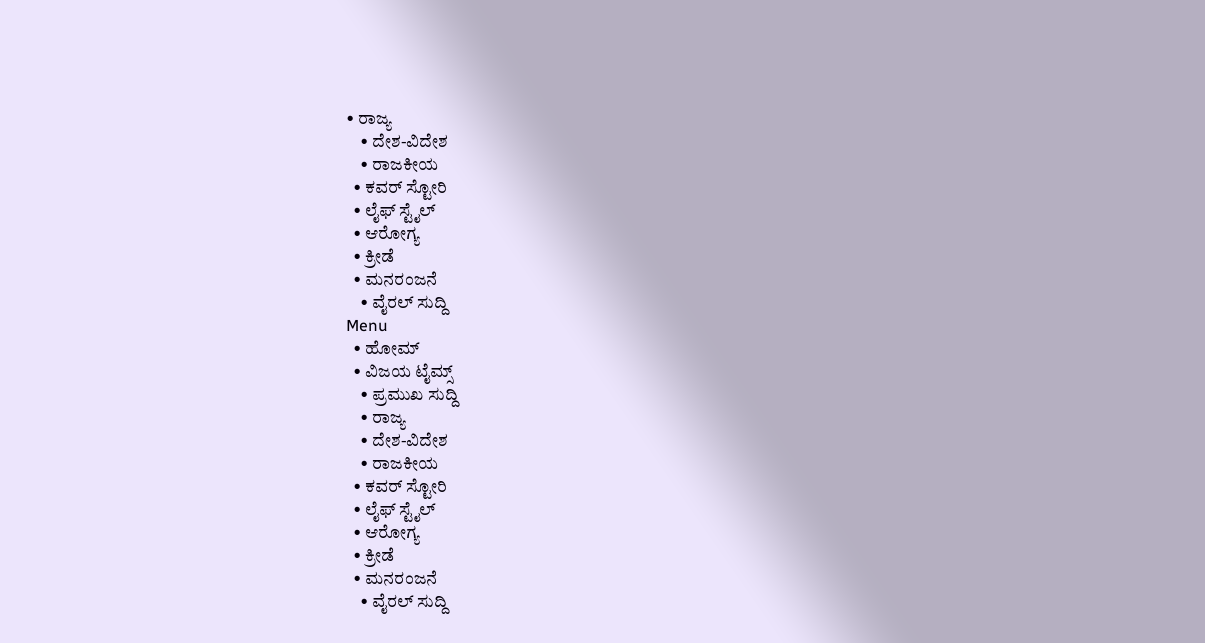• ರಾಜ್ಯ
    • ದೇಶ-ವಿದೇಶ
    • ರಾಜಕೀಯ
  • ಕವರ್‌ ಸ್ಟೋರಿ
  • ಲೈಫ್ ಸ್ಟೈಲ್
  • ಆರೋಗ್ಯ
  • ಕ್ರೀಡೆ
  • ಮನರಂಜನೆ
    • ವೈರಲ್ ಸುದ್ದಿ
Menu
  • ಹೋಮ್
  • ವಿಜಯ ಟೈಮ್ಸ್‌
    • ಪ್ರಮುಖ ಸುದ್ದಿ
    • ರಾಜ್ಯ
    • ದೇಶ-ವಿದೇಶ
    • ರಾಜಕೀಯ
  • ಕವರ್‌ ಸ್ಟೋರಿ
  • ಲೈಫ್ ಸ್ಟೈಲ್
  • ಆರೋಗ್ಯ
  • ಕ್ರೀಡೆ
  • ಮನರಂಜನೆ
    • ವೈರಲ್ ಸುದ್ದಿ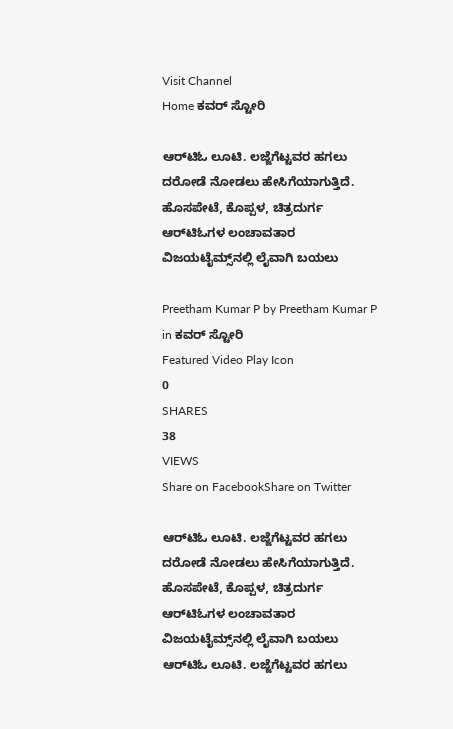Visit Channel
Home ಕವರ್‌ ಸ್ಟೋರಿ

ಆರ್‌ಟಿಓ ಲೂಟಿ. ಲಜ್ಜೆಗೆಟ್ಟವರ ಹಗಲು ದರೋಡೆ ನೋಡಲು ಹೇಸಿಗೆಯಾಗುತ್ತಿದೆ. ಹೊಸಪೇಟೆ, ಕೊಪ್ಪಳ, ಚಿತ್ರದುರ್ಗ ಆರ್‌ಟಿಓಗಳ ಲಂಚಾವತಾರ ವಿಜಯಟೈಮ್ಸ್‌ನಲ್ಲಿ ಲೈವಾಗಿ ಬಯಲು

Preetham Kumar P by Preetham Kumar P
in ಕವರ್‌ ಸ್ಟೋರಿ
Featured Video Play Icon
0
SHARES
38
VIEWS
Share on FacebookShare on Twitter

ಆರ್‌ಟಿಓ ಲೂಟಿ. ಲಜ್ಜೆಗೆಟ್ಟವರ ಹಗಲು ದರೋಡೆ ನೋಡಲು ಹೇಸಿಗೆಯಾಗುತ್ತಿದೆ. ಹೊಸಪೇಟೆ, ಕೊಪ್ಪಳ, ಚಿತ್ರದುರ್ಗ ಆರ್‌ಟಿಓಗಳ ಲಂಚಾವತಾರ ವಿಜಯಟೈಮ್ಸ್‌ನಲ್ಲಿ ಲೈವಾಗಿ ಬಯಲು
ಆರ್‌ಟಿಓ ಲೂಟಿ. ಲಜ್ಜೆಗೆಟ್ಟವರ ಹಗಲು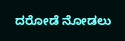ದರೋಡೆ ನೋಡಲು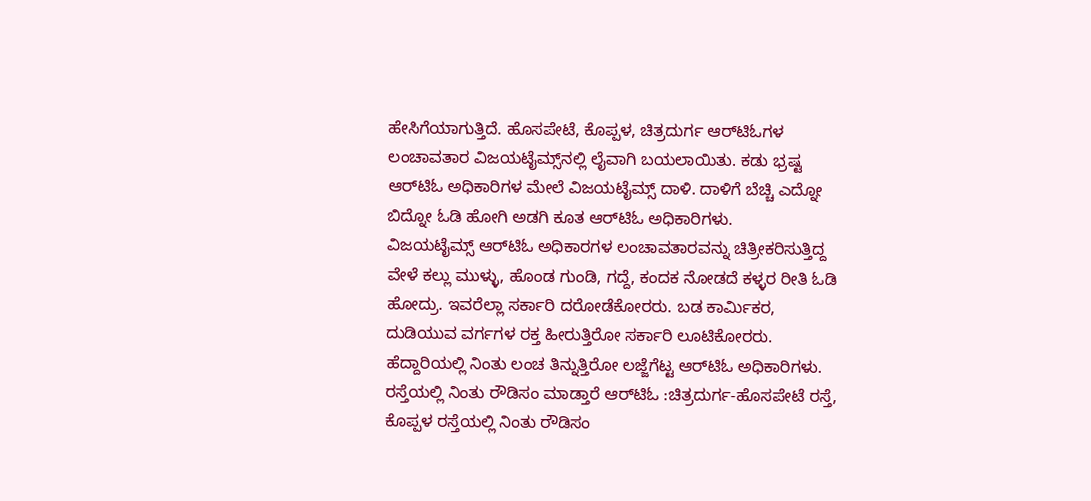ಹೇಸಿಗೆಯಾಗುತ್ತಿದೆ. ಹೊಸಪೇಟೆ, ಕೊಪ್ಪಳ, ಚಿತ್ರದುರ್ಗ ಆರ್‌ಟಿಓಗಳ ಲಂಚಾವತಾರ ವಿಜಯಟೈಮ್ಸ್‌ನಲ್ಲಿ ಲೈವಾಗಿ ಬಯಲಾಯಿತು. ಕಡು ಭ್ರಷ್ಟ ಆರ್‌ಟಿಓ ಅಧಿಕಾರಿಗಳ ಮೇಲೆ ವಿಜಯಟೈಮ್ಸ್‌ ದಾಳಿ. ದಾಳಿಗೆ ಬೆಚ್ಚಿ ಎದ್ನೋ ಬಿದ್ನೋ ಓಡಿ ಹೋಗಿ ಅಡಗಿ ಕೂತ ಆರ್‌ಟಿಓ ಅಧಿಕಾರಿಗಳು.
ವಿಜಯಟೈಮ್ಸ್‌ ಆರ್‌ಟಿಓ ಅಧಿಕಾರಗಳ ಲಂಚಾವತಾರವನ್ನು ಚಿತ್ರೀಕರಿಸುತ್ತಿದ್ದ ವೇಳೆ ಕಲ್ಲು ಮುಳ್ಳು, ಹೊಂಡ ಗುಂಡಿ, ಗದ್ದೆ, ಕಂದಕ ನೋಡದೆ ಕಳ್ಳರ ರೀತಿ ಓಡಿ ಹೋದ್ರು. ಇವರೆಲ್ಲಾ ಸರ್ಕಾರಿ ದರೋಡೆಕೋರರು. ಬಡ ಕಾರ್ಮಿಕರ, ದುಡಿಯುವ ವರ್ಗಗಳ ರಕ್ತ ಹೀರುತ್ತಿರೋ ಸರ್ಕಾರಿ ಲೂಟಿಕೋರರು. ಹೆದ್ದಾರಿಯಲ್ಲಿ ನಿಂತು ಲಂಚ ತಿನ್ನುತ್ತಿರೋ ಲಜ್ಜೆಗೆಟ್ಟ ಆರ್‌ಟಿಓ ಅಧಿಕಾರಿಗಳು.
ರಸ್ತೆಯಲ್ಲಿ ನಿಂತು ರೌಡಿಸಂ ಮಾಡ್ತಾರೆ ಆರ್‌ಟಿಓ :ಚಿತ್ರದುರ್ಗ-ಹೊಸಪೇಟೆ ರಸ್ತೆ, ಕೊಪ್ಪಳ ರಸ್ತೆಯಲ್ಲಿ ನಿಂತು ರೌಡಿಸಂ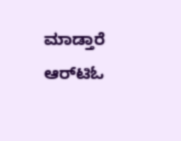ಮಾಡ್ತಾರೆ ಆರ್‌ಟಿಓ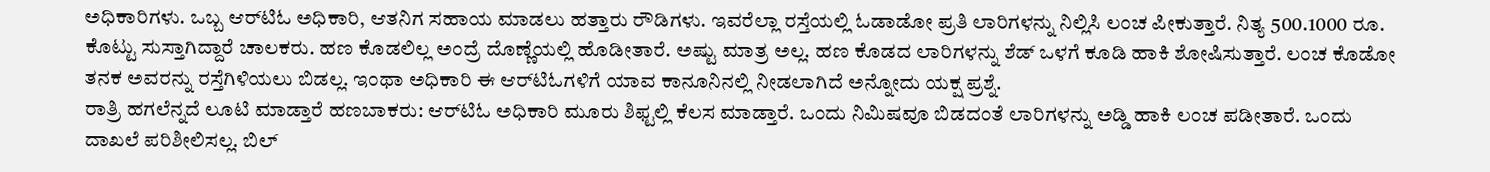ಅಧಿಕಾರಿಗಳು. ಒಬ್ಬ ಆರ್‌ಟಿಓ ಅಧಿಕಾರಿ, ಆತನಿಗ ಸಹಾಯ ಮಾಡಲು ಹತ್ತಾರು ರೌಡಿಗಳು. ಇವರೆಲ್ಲಾ ರಸ್ತೆಯಲ್ಲಿ ಓಡಾಡೋ ಪ್ರತಿ ಲಾರಿಗಳನ್ನು ನಿಲ್ಲಿಸಿ ಲಂಚ ಪೀಕುತ್ತಾರೆ. ನಿತ್ಯ 500.1000 ರೂ. ಕೊಟ್ಟು ಸುಸ್ತಾಗಿದ್ದಾರೆ ಚಾಲಕರು. ಹಣ ಕೊಡಲಿಲ್ಲ ಅಂದ್ರೆ ದೊಣ್ಣೆಯಲ್ಲಿ ಹೊಡೀತಾರೆ. ಅಷ್ಟು ಮಾತ್ರ ಅಲ್ಲ. ಹಣ ಕೊಡದ ಲಾರಿಗಳನ್ನು ಶೆಡ್‌ ಒಳಗೆ ಕೂಡಿ ಹಾಕಿ ಶೋಷಿಸುತ್ತಾರೆ. ಲಂಚ ಕೊಡೋ ತನಕ ಅವರನ್ನು ರಸ್ತೆಗಿಳಿಯಲು ಬಿಡಲ್ಲ. ಇಂಥಾ ಅಧಿಕಾರಿ ಈ ಆರ್‌ಟಿಓಗಳಿಗೆ ಯಾವ ಕಾನೂನಿನಲ್ಲಿ ನೀಡಲಾಗಿದೆ ಅನ್ನೋದು ಯಕ್ಷ ಪ್ರಶ್ನೆ.
ರಾತ್ರಿ ಹಗಲೆನ್ನದೆ ಲೂಟಿ ಮಾಡ್ತಾರೆ ಹಣಬಾಕರು: ಆರ್‌ಟಿಓ ಅಧಿಕಾರಿ ಮೂರು ಶಿಫ್ಟಲ್ಲಿ ಕೆಲಸ ಮಾಡ್ತಾರೆ. ಒಂದು ನಿಮಿಷವೂ ಬಿಡದಂತೆ ಲಾರಿಗಳನ್ನು ಅಡ್ಡಿ ಹಾಕಿ ಲಂಚ ಪಡೀತಾರೆ. ಒಂದು ದಾಖಲೆ ಪರಿಶೀಲಿಸಲ್ಲ. ಬಿಲ್‌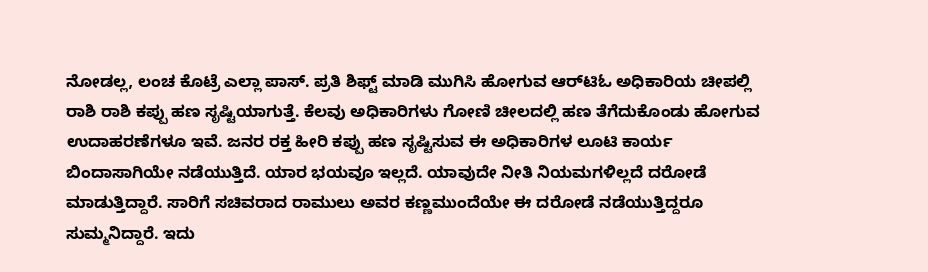ನೋಡಲ್ಲ, ಲಂಚ ಕೊಟ್ರೆ ಎಲ್ಲಾ ಪಾಸ್‌. ಪ್ರತಿ ಶಿಫ್ಟ್‌ ಮಾಡಿ ಮುಗಿಸಿ ಹೋಗುವ ಆರ್‌ಟಿಓ ಅಧಿಕಾರಿಯ ಚೀಪಲ್ಲಿ ರಾಶಿ ರಾಶಿ ಕಪ್ಪು ಹಣ ಸೃಷ್ಟಿಯಾಗುತ್ತೆ. ಕೆಲವು ಅಧಿಕಾರಿಗಳು ಗೋಣಿ ಚೀಲದಲ್ಲಿ ಹಣ ತೆಗೆದುಕೊಂಡು ಹೋಗುವ ಉದಾಹರಣೆಗಳೂ ಇವೆ. ಜನರ ರಕ್ತ ಹೀರಿ ಕಪ್ಪು ಹಣ ಸೃಷ್ಟಿಸುವ ಈ ಅಧಿಕಾರಿಗಳ ಲೂಟಿ ಕಾರ್ಯ ಬಿಂದಾಸಾಗಿಯೇ ನಡೆಯುತ್ತಿದೆ. ಯಾರ ಭಯವೂ ಇಲ್ಲದೆ. ಯಾವುದೇ ನೀತಿ ನಿಯಮಗಳಿಲ್ಲದೆ ದರೋಡೆ ಮಾಡುತ್ತಿದ್ದಾರೆ. ಸಾರಿಗೆ ಸಚಿವರಾದ ರಾಮುಲು ಅವರ ಕಣ್ಣಮುಂದೆಯೇ ಈ ದರೋಡೆ ನಡೆಯುತ್ತಿದ್ದರೂ ಸುಮ್ಮನಿದ್ದಾರೆ. ಇದು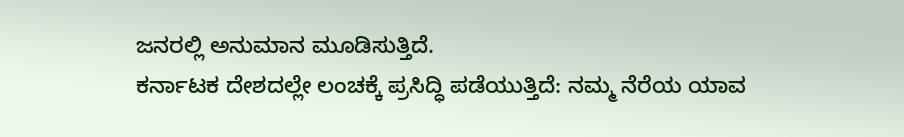ಜನರಲ್ಲಿ ಅನುಮಾನ ಮೂಡಿಸುತ್ತಿದೆ.
ಕರ್ನಾಟಕ ದೇಶದಲ್ಲೇ ಲಂಚಕ್ಕೆ ಪ್ರಸಿದ್ಧಿ ಪಡೆಯುತ್ತಿದೆ: ನಮ್ಮ ನೆರೆಯ ಯಾವ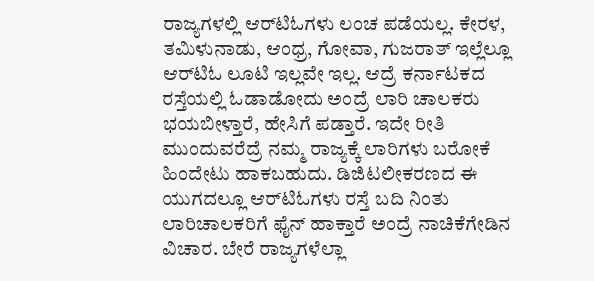ರಾಜ್ಯಗಳಲ್ಲಿ ಆರ್‌ಟಿಓಗಳು ಲಂಚ ಪಡೆಯಲ್ಲ. ಕೇರಳ, ತಮಿಳುನಾಡು, ಆಂಧ್ರ, ಗೋವಾ, ಗುಜರಾತ್‌ ಇಲ್ಲೆಲ್ಲೂ ಆರ್‌ಟಿಓ ಲೂಟಿ ಇಲ್ಲವೇ ಇಲ್ಲ. ಆದ್ರೆ ಕರ್ನಾಟಕದ ರಸ್ತೆಯಲ್ಲಿ ಓಡಾಡೋದು ಅಂದ್ರೆ ಲಾರಿ ಚಾಲಕರು ಭಯಬೀಳ್ತಾರೆ, ಹೇಸಿಗೆ ಪಡ್ತಾರೆ. ಇದೇ ರೀತಿ ಮುಂದುವರೆದ್ರೆ ನಮ್ಮ ರಾಜ್ಯಕ್ಕೆ ಲಾರಿಗಳು ಬರೋಕೆ ಹಿಂದೇಟು ಹಾಕಬಹುದು. ಡಿಜಿಟಲೀಕರಣದ ಈ ಯುಗದಲ್ಲೂ ಆರ್‌ಟಿಓಗಳು ರಸ್ತೆ ಬದಿ ನಿಂತು ಲಾರಿಚಾಲಕರಿಗೆ ಫೈನ್ ಹಾಕ್ತಾರೆ ಅಂದ್ರೆ ನಾಚಿಕೆಗೇಡಿನ ವಿಚಾರ. ಬೇರೆ ರಾಜ್ಯಗಳೆಲ್ಲಾ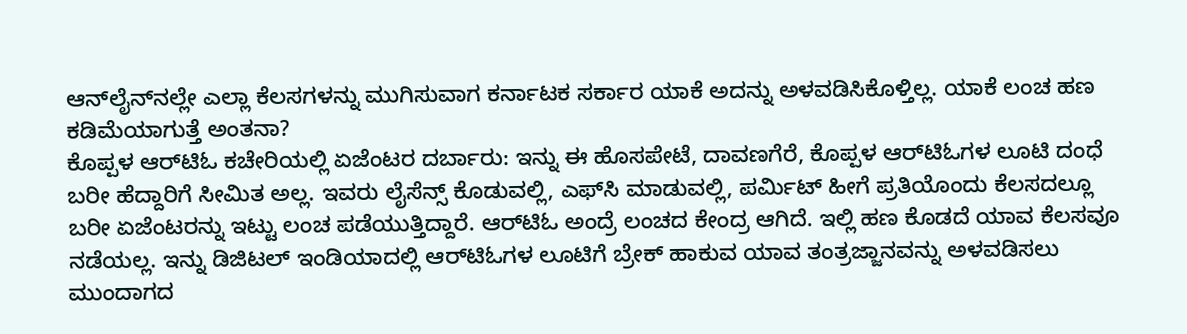ಆನ್‌ಲೈನ್‌ನಲ್ಲೇ ಎಲ್ಲಾ ಕೆಲಸಗಳನ್ನು ಮುಗಿಸುವಾಗ ಕರ್ನಾಟಕ ಸರ್ಕಾರ ಯಾಕೆ ಅದನ್ನು ಅಳವಡಿಸಿಕೊಳ್ತಿಲ್ಲ. ಯಾಕೆ ಲಂಚ ಹಣ ಕಡಿಮೆಯಾಗುತ್ತೆ ಅಂತನಾ?
ಕೊಪ್ಪಳ ಆರ್‌ಟಿಓ ಕಚೇರಿಯಲ್ಲಿ ಏಜೆಂಟರ ದರ್ಬಾರು: ಇನ್ನು ಈ ಹೊಸಪೇಟೆ, ದಾವಣಗೆರೆ, ಕೊಪ್ಪಳ ಆರ್‌ಟಿಓಗಳ ಲೂಟಿ ದಂಧೆ ಬರೀ ಹೆದ್ದಾರಿಗೆ ಸೀಮಿತ ಅಲ್ಲ. ಇವರು ಲೈಸೆನ್ಸ್‌ ಕೊಡುವಲ್ಲಿ, ಎಫ್‌ಸಿ ಮಾಡುವಲ್ಲಿ, ಪರ್ಮಿಟ್‌ ಹೀಗೆ ಪ್ರತಿಯೊಂದು ಕೆಲಸದಲ್ಲೂ ಬರೀ ಏಜೆಂಟರನ್ನು ಇಟ್ಟು ಲಂಚ ಪಡೆಯುತ್ತಿದ್ದಾರೆ. ಆರ್‌ಟಿಓ ಅಂದ್ರೆ ಲಂಚದ ಕೇಂದ್ರ ಆಗಿದೆ. ಇಲ್ಲಿ ಹಣ ಕೊಡದೆ ಯಾವ ಕೆಲಸವೂ ನಡೆಯಲ್ಲ. ಇನ್ನು ಡಿಜಿಟಲ್ ಇಂಡಿಯಾದಲ್ಲಿ ಆರ್‌ಟಿಓಗಳ ಲೂಟಿಗೆ ಬ್ರೇಕ್‌ ಹಾಕುವ ಯಾವ ತಂತ್ರಜ್ಜಾನವನ್ನು ಅಳವಡಿಸಲು ಮುಂದಾಗದ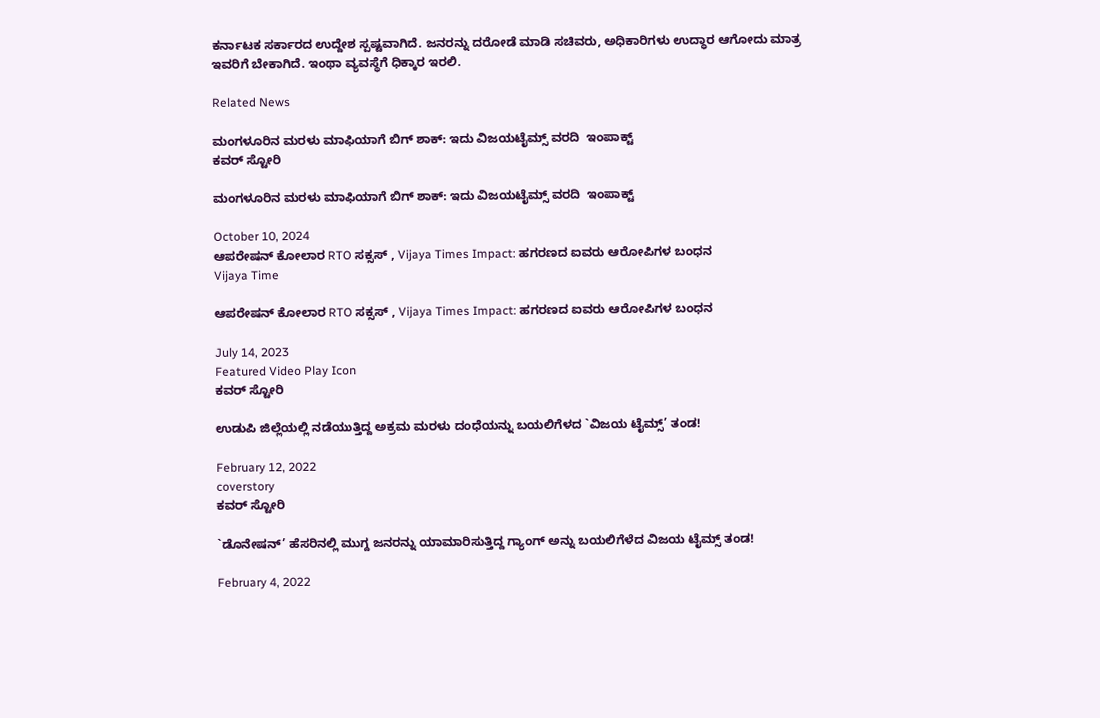ಕರ್ನಾಟಕ ಸರ್ಕಾರದ ಉದ್ದೇಶ ಸ್ಪಷ್ಟವಾಗಿದೆ. ಜನರನ್ನು ದರೋಡೆ ಮಾಡಿ ಸಚಿವರು, ಅಧಿಕಾರಿಗಳು ಉದ್ಧಾರ ಆಗೋದು ಮಾತ್ರ ಇವರಿಗೆ ಬೇಕಾಗಿದೆ. ಇಂಥಾ ವ್ಯವಸ್ಥೆಗೆ ಧಿಕ್ಕಾರ ಇರಲಿ.

Related News

ಮಂಗಳೂರಿನ ಮರಳು ಮಾಫಿಯಾಗೆ ಬಿಗ್ ಶಾಕ್: ಇದು ವಿಜಯಟೈಮ್ಸ್ ವರದಿ  ಇಂಪಾಕ್ಟ್
ಕವರ್‌ ಸ್ಟೋರಿ

ಮಂಗಳೂರಿನ ಮರಳು ಮಾಫಿಯಾಗೆ ಬಿಗ್ ಶಾಕ್: ಇದು ವಿಜಯಟೈಮ್ಸ್ ವರದಿ  ಇಂಪಾಕ್ಟ್

October 10, 2024
ಆಪರೇಷನ್ ಕೋಲಾರ RTO ಸಕ್ಸಸ್‌ , Vijaya Times Impact: ಹಗರಣದ ಐವರು ಆರೋಪಿಗಳ ಬಂಧನ
Vijaya Time

ಆಪರೇಷನ್ ಕೋಲಾರ RTO ಸಕ್ಸಸ್‌ , Vijaya Times Impact: ಹಗರಣದ ಐವರು ಆರೋಪಿಗಳ ಬಂಧನ

July 14, 2023
Featured Video Play Icon
ಕವರ್‌ ಸ್ಟೋರಿ

ಉಡುಪಿ ಜಿಲ್ಲೆಯಲ್ಲಿ ನಡೆಯುತ್ತಿದ್ದ ಅಕ್ರಮ ಮರಳು ದಂಧೆಯನ್ನು ಬಯಲಿಗೆಳದ `ವಿಜಯ ಟೈಮ್ಸ್’ ತಂಡ!

February 12, 2022
coverstory
ಕವರ್‌ ಸ್ಟೋರಿ

`ಡೊನೇಷನ್‌’ ಹೆಸರಿನಲ್ಲಿ ಮುಗ್ದ ಜನರನ್ನು ಯಾಮಾರಿಸುತ್ತಿದ್ದ ಗ್ಯಾಂಗ್ ಅನ್ನು ಬಯಲಿಗೆಳೆದ ವಿಜಯ ಟೈಮ್ಸ್ ತಂಡ!

February 4, 2022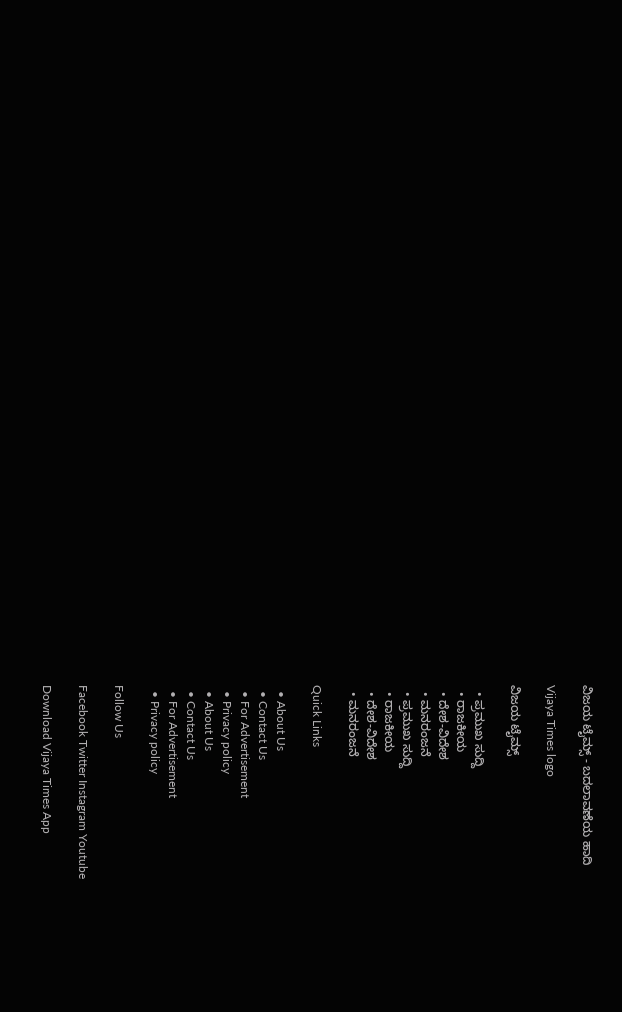ವಿಜಯ ಟೈಮ್ಸ್‌ - ಬದಲಾವಣೆಯ ಹಾದಿ

Vijaya Times logo

ವಿಜಯ ಟೈಮ್ಸ್‌

  • ಪ್ರಮುಖ ಸುದ್ದಿ
  • ರಾಜಕೀಯ
  • ದೇಶ-ವಿದೇಶ
  • ಮನರಂಜನೆ
  • ಪ್ರಮುಖ ಸುದ್ದಿ
  • ರಾಜಕೀಯ
  • ದೇಶ-ವಿದೇಶ
  • ಮನರಂಜನೆ

Quick Links

  • About Us
  • Contact Us
  • For Advertisement
  • Privacy policy
  • About Us
  • Contact Us
  • For Advertisement
  • Privacy policy

Follow Us

Facebook Twitter Instagram Youtube

Download Vijaya Times App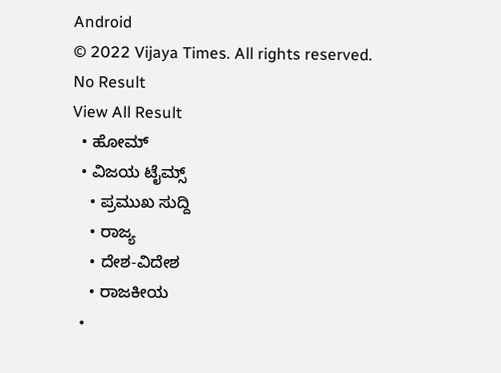Android
© 2022 Vijaya Times. All rights reserved.
No Result
View All Result
  • ಹೋಮ್
  • ವಿಜಯ ಟೈಮ್ಸ್‌
    • ಪ್ರಮುಖ ಸುದ್ದಿ
    • ರಾಜ್ಯ
    • ದೇಶ-ವಿದೇಶ
    • ರಾಜಕೀಯ
  •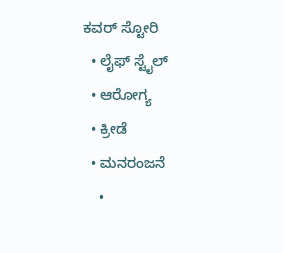ಕವರ್‌ ಸ್ಟೋರಿ
  • ಲೈಫ್ ಸ್ಟೈಲ್
  • ಆರೋಗ್ಯ
  • ಕ್ರೀಡೆ
  • ಮನರಂಜನೆ
    •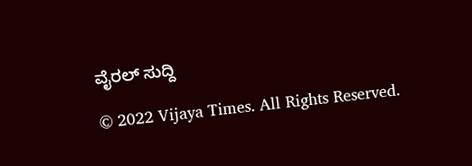ವೈರಲ್ ಸುದ್ದಿ

© 2022 Vijaya Times. All Rights Reserved.